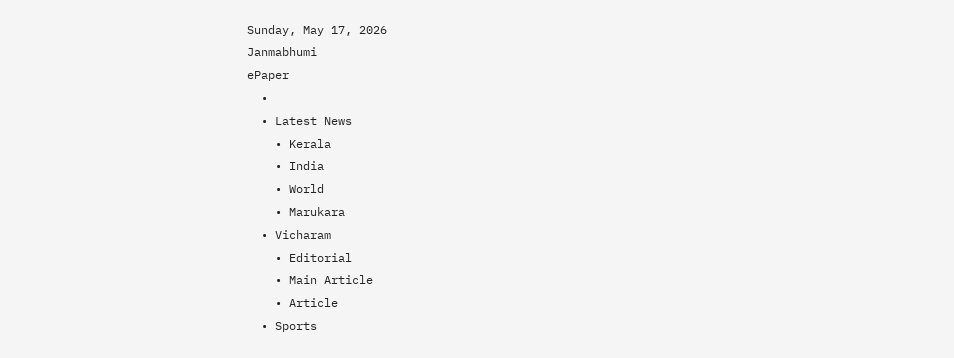Sunday, May 17, 2026
Janmabhumi
ePaper
  •
  • Latest News
    • Kerala
    • India
    • World
    • Marukara
  • Vicharam
    • Editorial
    • Main Article
    • Article
  • Sports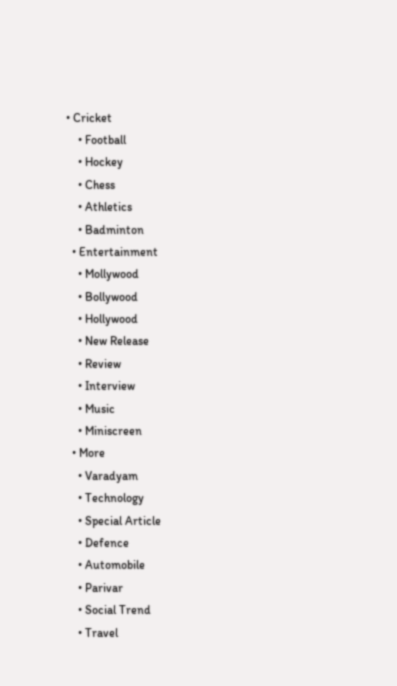• Cricket
    • Football
    • Hockey
    • Chess
    • Athletics
    • Badminton
  • Entertainment
    • Mollywood
    • Bollywood
    • Hollywood
    • New Release
    • Review
    • Interview
    • Music
    • Miniscreen
  • More
    • Varadyam
    • Technology
    • Special Article
    • Defence
    • Automobile
    • Parivar
    • Social Trend
    • Travel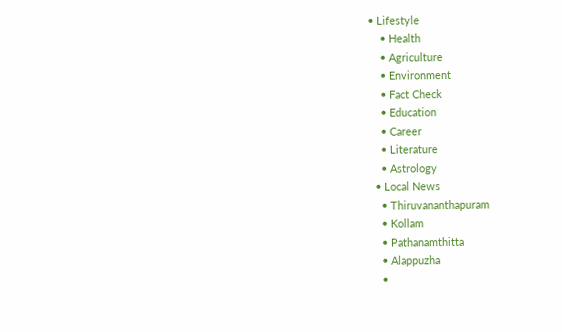• Lifestyle
    • Health
    • Agriculture
    • Environment
    • Fact Check
    • Education
    • Career
    • Literature
    • Astrology
  • Local News
    • Thiruvananthapuram
    • Kollam
    • Pathanamthitta
    • Alappuzha
    •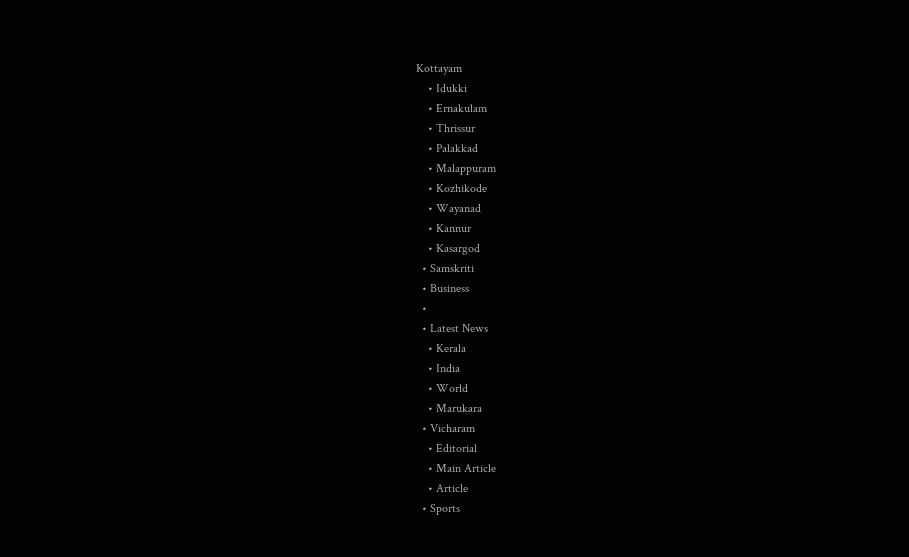Kottayam
    • Idukki
    • Ernakulam
    • Thrissur
    • Palakkad
    • Malappuram
    • Kozhikode
    • Wayanad
    • Kannur
    • Kasargod
  • Samskriti
  • Business
  •
  • Latest News
    • Kerala
    • India
    • World
    • Marukara
  • Vicharam
    • Editorial
    • Main Article
    • Article
  • Sports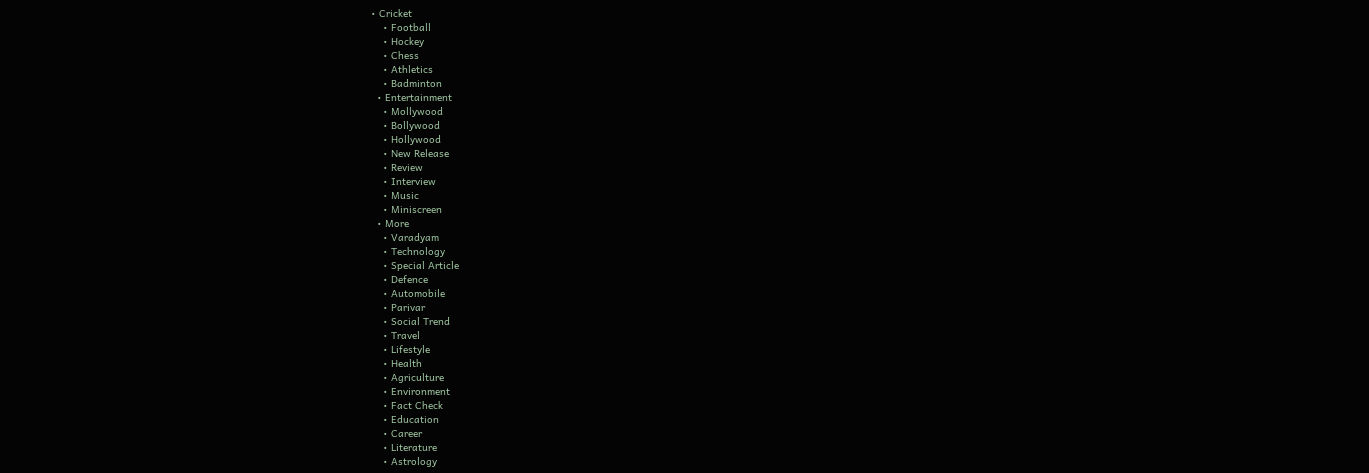• Cricket
    • Football
    • Hockey
    • Chess
    • Athletics
    • Badminton
  • Entertainment
    • Mollywood
    • Bollywood
    • Hollywood
    • New Release
    • Review
    • Interview
    • Music
    • Miniscreen
  • More
    • Varadyam
    • Technology
    • Special Article
    • Defence
    • Automobile
    • Parivar
    • Social Trend
    • Travel
    • Lifestyle
    • Health
    • Agriculture
    • Environment
    • Fact Check
    • Education
    • Career
    • Literature
    • Astrology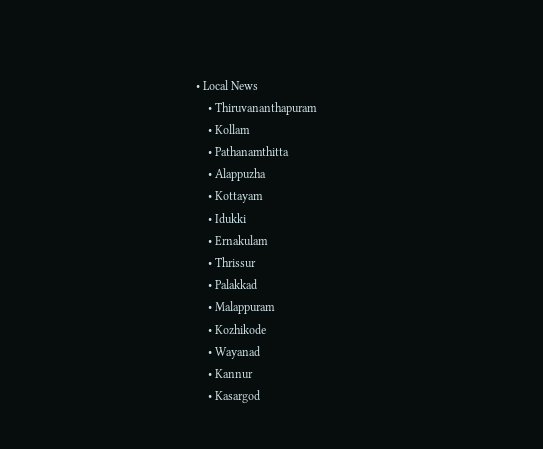• Local News
    • Thiruvananthapuram
    • Kollam
    • Pathanamthitta
    • Alappuzha
    • Kottayam
    • Idukki
    • Ernakulam
    • Thrissur
    • Palakkad
    • Malappuram
    • Kozhikode
    • Wayanad
    • Kannur
    • Kasargod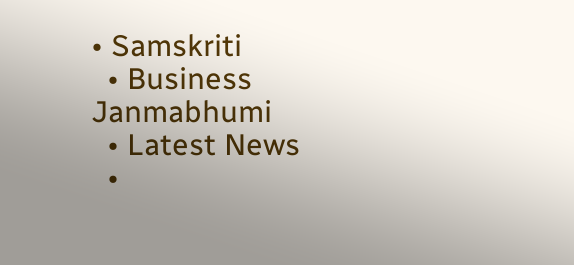• Samskriti
  • Business
Janmabhumi
  • Latest News
  •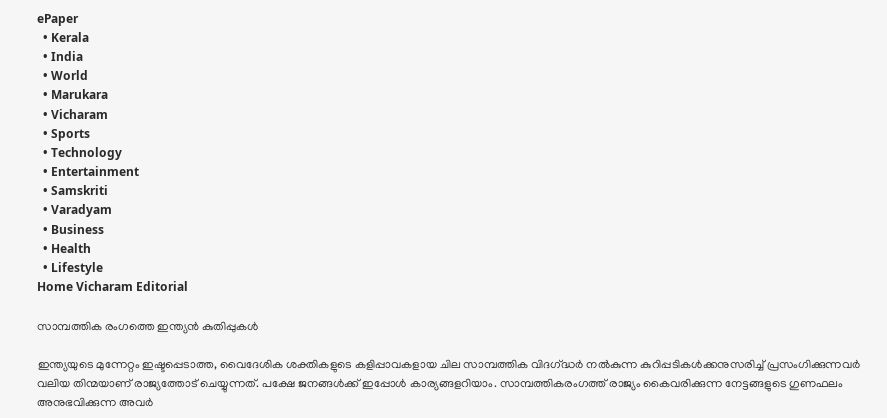ePaper
  • Kerala
  • India
  • World
  • Marukara
  • Vicharam
  • Sports
  • Technology
  • Entertainment
  • Samskriti
  • Varadyam
  • Business
  • Health
  • Lifestyle
Home Vicharam Editorial

സാമ്പത്തിക രംഗത്തെ ഇന്ത്യന്‍ കുതിപ്പുകള്‍

ഇന്ത്യയുടെ മുന്നേറ്റം ഇഷ്ടപ്പെടാത്ത, വൈദേശിക ശക്തികളുടെ കളിപ്പാവകളായ ചില സാമ്പത്തിക വിദഗ്‌ദ്ധര്‍ നല്‍കുന്ന കുറിപ്പടികള്‍ക്കനുസരിച്ച് പ്രസംഗിക്കുന്നവര്‍ വലിയ തിന്മയാണ് രാജ്യത്തോട് ചെയ്യുന്നത്. പക്ഷേ ജനങ്ങള്‍ക്ക് ഇപ്പോള്‍ കാര്യങ്ങളറിയാം. സാമ്പത്തികരംഗത്ത് രാജ്യം കൈവരിക്കുന്ന നേട്ടങ്ങളുടെ ഗുണഫലം അനുഭവിക്കുന്ന അവര്‍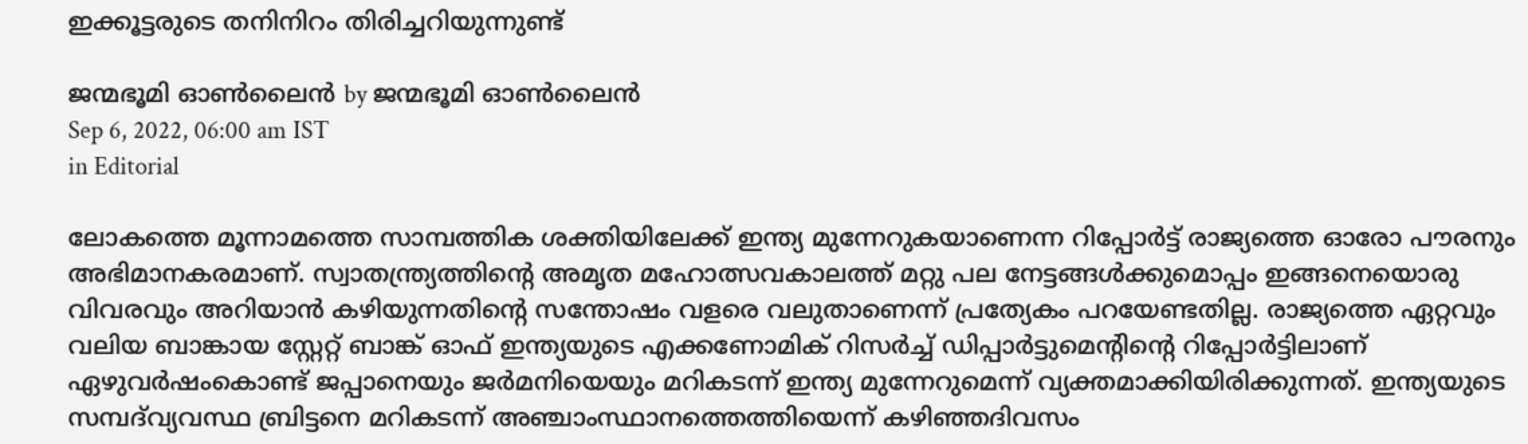ഇക്കൂട്ടരുടെ തനിനിറം തിരിച്ചറിയുന്നുണ്ട്‌

ജന്മഭൂമി ഓണ്‍ലൈന്‍ by ജന്മഭൂമി ഓണ്‍ലൈന്‍
Sep 6, 2022, 06:00 am IST
in Editorial

ലോകത്തെ മൂന്നാമത്തെ സാമ്പത്തിക ശക്തിയിലേക്ക് ഇന്ത്യ മുന്നേറുകയാണെന്ന റിപ്പോര്‍ട്ട് രാജ്യത്തെ ഓരോ പൗരനും അഭിമാനകരമാണ്. സ്വാതന്ത്ര്യത്തിന്റെ അമൃത മഹോത്സവകാലത്ത് മറ്റു പല നേട്ടങ്ങള്‍ക്കുമൊപ്പം ഇങ്ങനെയൊരു വിവരവും അറിയാന്‍ കഴിയുന്നതിന്റെ സന്തോഷം വളരെ വലുതാണെന്ന് പ്രത്യേകം പറയേണ്ടതില്ല. രാജ്യത്തെ ഏറ്റവും വലിയ ബാങ്കായ സ്റ്റേറ്റ് ബാങ്ക് ഓഫ് ഇന്ത്യയുടെ എക്കണോമിക് റിസര്‍ച്ച് ഡിപ്പാര്‍ട്ടുമെന്റിന്റെ റിപ്പോര്‍ട്ടിലാണ് ഏഴുവര്‍ഷംകൊണ്ട് ജപ്പാനെയും ജര്‍മനിയെയും മറികടന്ന് ഇന്ത്യ മുന്നേറുമെന്ന് വ്യക്തമാക്കിയിരിക്കുന്നത്. ഇന്ത്യയുടെ സമ്പദ്‌വ്യവസ്ഥ ബ്രിട്ടനെ മറികടന്ന് അഞ്ചാംസ്ഥാനത്തെത്തിയെന്ന് കഴിഞ്ഞദിവസം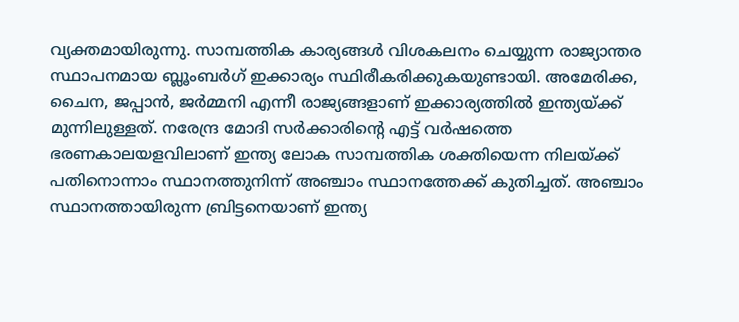വ്യക്തമായിരുന്നു. സാമ്പത്തിക കാര്യങ്ങള്‍ വിശകലനം ചെയ്യുന്ന രാജ്യാന്തര സ്ഥാപനമായ ബ്ലൂംബര്‍ഗ് ഇക്കാര്യം സ്ഥിരീകരിക്കുകയുണ്ടായി. അമേരിക്ക, ചൈന, ജപ്പാന്‍, ജര്‍മ്മനി എന്നീ രാജ്യങ്ങളാണ് ഇക്കാര്യത്തില്‍ ഇന്ത്യയ്‌ക്ക് മുന്നിലുള്ളത്. നരേന്ദ്ര മോദി സര്‍ക്കാരിന്റെ എട്ട് വര്‍ഷത്തെ ഭരണകാലയളവിലാണ് ഇന്ത്യ ലോക സാമ്പത്തിക ശക്തിയെന്ന നിലയ്‌ക്ക് പതിനൊന്നാം സ്ഥാനത്തുനിന്ന് അഞ്ചാം സ്ഥാനത്തേക്ക് കുതിച്ചത്. അഞ്ചാം സ്ഥാനത്തായിരുന്ന ബ്രിട്ടനെയാണ് ഇന്ത്യ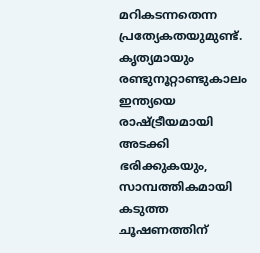മറികടന്നതെന്ന പ്രത്യേകതയുമുണ്ട്. കൃത്യമായും രണ്ടുനൂറ്റാണ്ടുകാലം ഇന്ത്യയെ രാഷ്‌ട്രീയമായി അടക്കി ഭരിക്കുകയും, സാമ്പത്തികമായി കടുത്ത ചൂഷണത്തിന്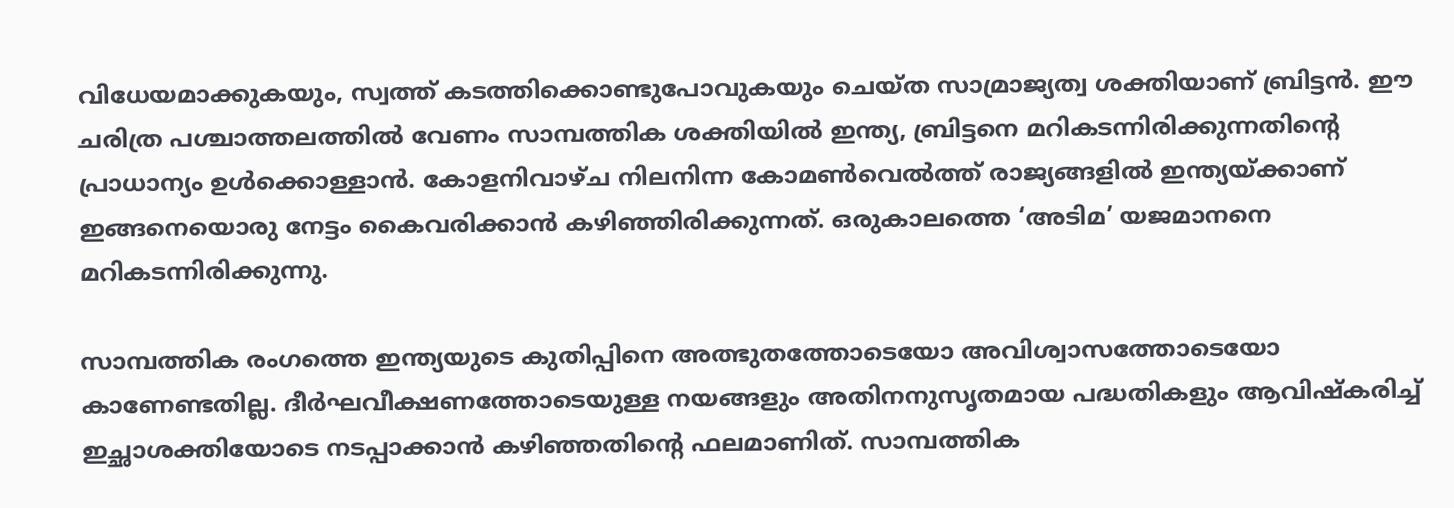വിധേയമാക്കുകയും, സ്വത്ത് കടത്തിക്കൊണ്ടുപോവുകയും ചെയ്ത സാമ്രാജ്യത്വ ശക്തിയാണ് ബ്രിട്ടന്‍. ഈ  ചരിത്ര പശ്ചാത്തലത്തില്‍ വേണം സാമ്പത്തിക ശക്തിയില്‍ ഇന്ത്യ, ബ്രിട്ടനെ മറികടന്നിരിക്കുന്നതിന്റെ പ്രാധാന്യം ഉള്‍ക്കൊള്ളാന്‍. കോളനിവാഴ്ച നിലനിന്ന കോമണ്‍വെല്‍ത്ത് രാജ്യങ്ങളില്‍ ഇന്ത്യയ്‌ക്കാണ് ഇങ്ങനെയൊരു നേട്ടം കൈവരിക്കാന്‍ കഴിഞ്ഞിരിക്കുന്നത്. ഒരുകാലത്തെ ‘അടിമ’ യജമാനനെ മറികടന്നിരിക്കുന്നു.

സാമ്പത്തിക രംഗത്തെ ഇന്ത്യയുടെ കുതിപ്പിനെ അത്ഭുതത്തോടെയോ അവിശ്വാസത്തോടെയോ കാണേണ്ടതില്ല. ദീര്‍ഘവീക്ഷണത്തോടെയുള്ള നയങ്ങളും അതിനനുസൃതമായ പദ്ധതികളും ആവിഷ്‌കരിച്ച് ഇച്ഛാശക്തിയോടെ നടപ്പാക്കാന്‍ കഴിഞ്ഞതിന്റെ ഫലമാണിത്. സാമ്പത്തിക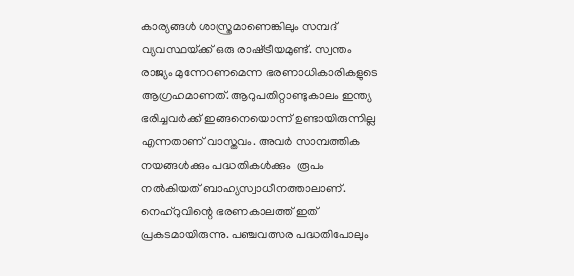കാര്യങ്ങള്‍ ശാസ്ത്രമാണെങ്കിലും സമ്പദ് വ്യവസ്ഥയ്‌ക്ക് ഒരു രാഷ്‌ട്രീയമുണ്ട്. സ്വന്തം രാജ്യം മുന്നേറണമെന്ന ഭരണാധികാരികളുടെ ആഗ്രഹമാണത്. ആറുപതിറ്റാണ്ടുകാലം ഇന്ത്യ ഭരിച്ചവര്‍ക്ക് ഇങ്ങനെയൊന്ന് ഉണ്ടായിരുന്നില്ല എന്നതാണ് വാസ്തവം. അവര്‍ സാമ്പത്തിക നയങ്ങള്‍ക്കും പദ്ധതികള്‍ക്കും  രൂപം നല്‍കിയത് ബാഹ്യസ്വാധീനത്താലാണ്. നെഹ്‌റുവിന്റെ ഭരണകാലത്ത് ഇത് പ്രകടമായിരുന്നു. പഞ്ചവത്സര പദ്ധതിപോലും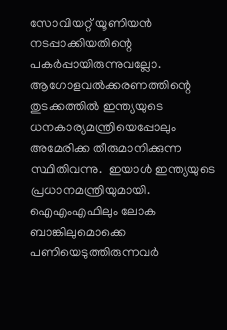സോവിയറ്റ് യൂണിയന്‍ നടപ്പാക്കിയതിന്റെ പകര്‍പ്പായിരുന്നുവല്ലോ.  ആഗോളവല്‍ക്കരണത്തിന്റെ തുടക്കത്തില്‍ ഇന്ത്യയുടെ ധനകാര്യമന്ത്രിയെപ്പോലും അമേരിക്ക തീരുമാനിക്കുന്ന സ്ഥിതിവന്നു.  ഇയാള്‍ ഇന്ത്യയുടെ പ്രധാനമന്ത്രിയുമായി. ഐഎംഎഫിലും ലോക ബാങ്കിലുമൊക്കെ പണിയെടുത്തിരുന്നവര്‍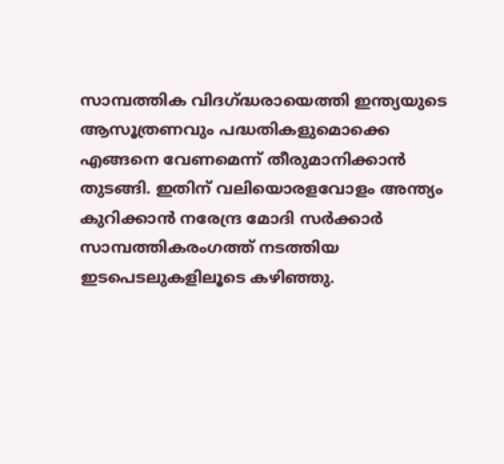സാമ്പത്തിക വിദഗ്‌ദ്ധരായെത്തി ഇന്ത്യയുടെ ആസൂത്രണവും പദ്ധതികളുമൊക്കെ എങ്ങനെ വേണമെന്ന് തീരുമാനിക്കാന്‍ തുടങ്ങി. ഇതിന് വലിയൊരളവോളം അന്ത്യം കുറിക്കാന്‍ നരേന്ദ്ര മോദി സര്‍ക്കാര്‍ സാമ്പത്തികരംഗത്ത് നടത്തിയ ഇടപെടലുകളിലൂടെ കഴിഞ്ഞു.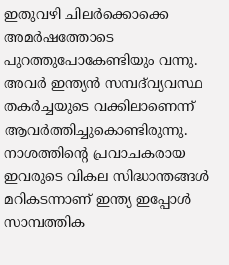ഇതുവഴി ചിലര്‍ക്കൊക്കെ അമര്‍ഷത്തോടെ പുറത്തുപോകേണ്ടിയും വന്നു. അവര്‍ ഇന്ത്യന്‍ സമ്പദ്‌വ്യവസ്ഥ തകര്‍ച്ചയുടെ വക്കിലാണെന്ന് ആവര്‍ത്തിച്ചുകൊണ്ടിരുന്നു. നാശത്തിന്റെ പ്രവാചകരായ ഇവരുടെ വികല സിദ്ധാന്തങ്ങള്‍ മറികടന്നാണ് ഇന്ത്യ ഇപ്പോള്‍ സാമ്പത്തിക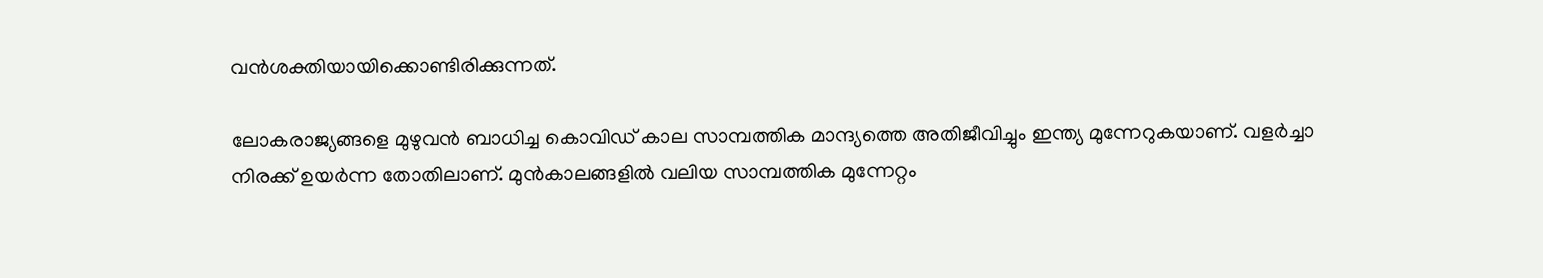വന്‍ശക്തിയായിക്കൊണ്ടിരിക്കുന്നത്.

ലോകരാജ്യങ്ങളെ മുഴുവന്‍ ബാധിച്ച കൊവിഡ് കാല സാമ്പത്തിക മാന്ദ്യത്തെ അതിജീവിച്ചും ഇന്ത്യ മുന്നേറുകയാണ്. വളര്‍ച്ചാ നിരക്ക് ഉയര്‍ന്ന തോതിലാണ്. മുന്‍കാലങ്ങളില്‍ വലിയ സാമ്പത്തിക മുന്നേറ്റം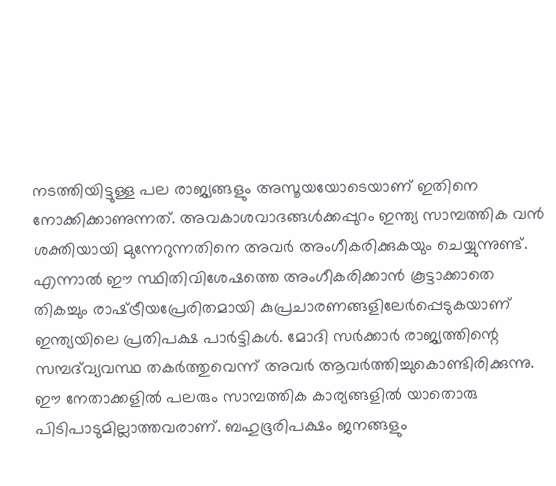നടത്തിയിട്ടുള്ള പല രാജ്യങ്ങളും അസൂയയോടെയാണ് ഇതിനെ നോക്കിക്കാണുന്നത്. അവകാശവാദങ്ങള്‍ക്കപ്പുറം ഇന്ത്യ സാമ്പത്തിക വന്‍ ശക്തിയായി മുന്നേറുന്നതിനെ അവര്‍ അംഗീകരിക്കുകയും ചെയ്യുന്നുണ്ട്. എന്നാല്‍ ഈ സ്ഥിതിവിശേഷത്തെ അംഗീകരിക്കാന്‍ കൂട്ടാക്കാതെ തികച്ചും രാഷ്‌ട്രീയപ്രേരിതമായി കുപ്രചാരണങ്ങളിലേര്‍പ്പെടുകയാണ് ഇന്ത്യയിലെ പ്രതിപക്ഷ പാര്‍ട്ടികള്‍. മോദി സര്‍ക്കാര്‍ രാജ്യത്തിന്റെ സമ്പദ്‌വ്യവസ്ഥ തകര്‍ത്തുവെന്ന് അവര്‍ ആവര്‍ത്തിച്ചുകൊണ്ടിരിക്കുന്നു. ഈ നേതാക്കളില്‍ പലരും സാമ്പത്തിക കാര്യങ്ങളില്‍ യാതൊരു പിടിപാടുമില്ലാത്തവരാണ്. ബഹുഭൂരിപക്ഷം ജനങ്ങളും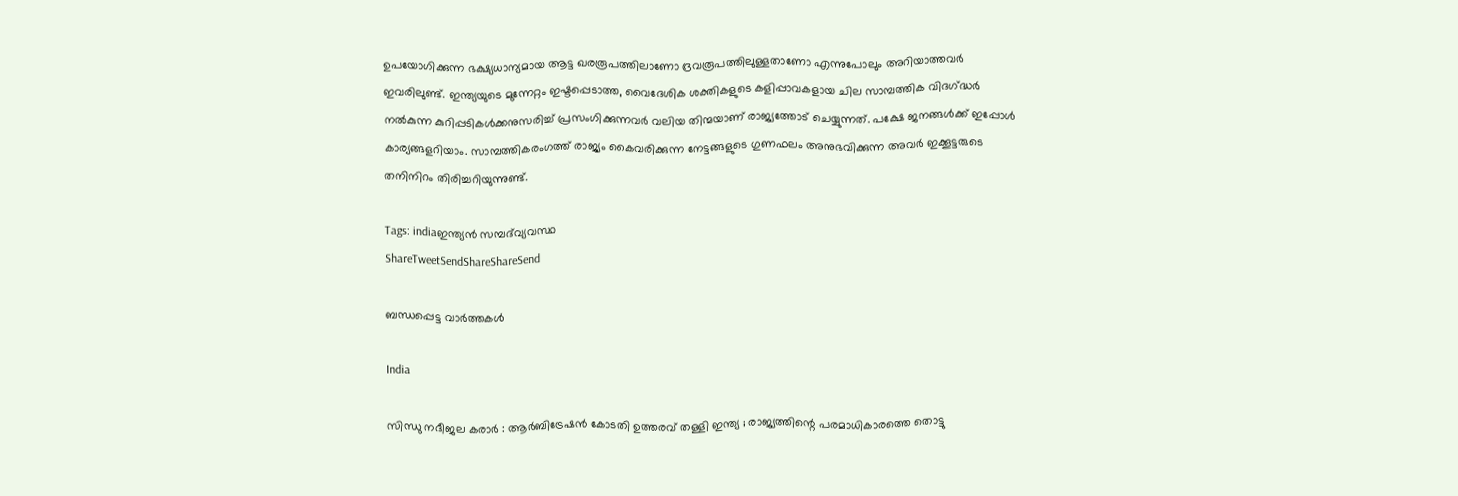ഉപയോഗിക്കുന്ന ഭക്ഷ്യധാന്യമായ ആട്ട ഖരരൂപത്തിലാണോ ദ്രവരൂപത്തിലുള്ളതാണോ എന്നുപോലും അറിയാത്തവര്‍ ഇവരിലുണ്ട്. ഇന്ത്യയുടെ മുന്നേറ്റം ഇഷ്ടപ്പെടാത്ത, വൈദേശിക ശക്തികളുടെ കളിപ്പാവകളായ ചില സാമ്പത്തിക വിദഗ്‌ദ്ധര്‍ നല്‍കുന്ന കുറിപ്പടികള്‍ക്കനുസരിച്ച് പ്രസംഗിക്കുന്നവര്‍ വലിയ തിന്മയാണ് രാജ്യത്തോട് ചെയ്യുന്നത്. പക്ഷേ ജനങ്ങള്‍ക്ക് ഇപ്പോള്‍ കാര്യങ്ങളറിയാം. സാമ്പത്തികരംഗത്ത് രാജ്യം കൈവരിക്കുന്ന നേട്ടങ്ങളുടെ ഗുണഫലം അനുഭവിക്കുന്ന അവര്‍ ഇക്കൂട്ടരുടെ തനിനിറം തിരിച്ചറിയുന്നുണ്ട്.

Tags: indiaഇന്ത്യന്‍ സമ്പദ്‌വ്യവസ്ഥ
ShareTweetSendShareShareSend

ബന്ധപ്പെട്ട വാര്‍ത്തകള്‍

India

സിന്ധു നദീജല കരാർ : ആർബിട്രേഷൻ കോടതി ഉത്തരവ് തള്ളി ഇന്ത്യ ; രാജ്യത്തിന്റെ പരമാധികാരത്തെ തൊട്ടു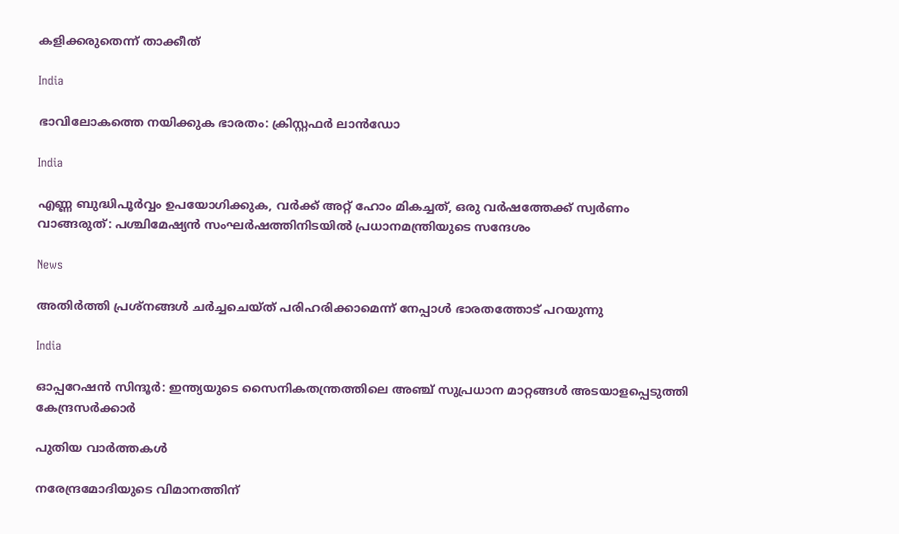കളിക്കരുതെന്ന് താക്കീത്

India

ഭാവിലോകത്തെ നയിക്കുക ഭാരതം: ക്രിസ്റ്റഫര്‍ ലാന്‍ഡോ

India

എണ്ണ ബുദ്ധിപൂർവ്വം ഉപയോഗിക്കുക, വർക്ക് അറ്റ് ഹോം മികച്ചത്, ഒരു വർഷത്തേക്ക് സ്വർണം വാങ്ങരുത്: പശ്ചിമേഷ്യൻ സംഘർഷത്തിനിടയിൽ പ്രധാനമന്ത്രിയുടെ സന്ദേശം

News

അതിർത്തി പ്രശ്‌നങ്ങൾ ചർച്ചചെയ്ത് പരിഹരിക്കാമെന്ന് നേപ്പാൾ ഭാരതത്തോട് പറയുന്നു

India

ഓപ്പറേഷന്‍ സിന്ദൂര്‍: ഇന്ത്യയുടെ സൈനികതന്ത്രത്തിലെ അഞ്ച് സുപ്രധാന മാറ്റങ്ങള്‍ അടയാളപ്പെടുത്തി കേന്ദ്രസര്‍ക്കാര്‍

പുതിയ വാര്‍ത്തകള്‍

നരേന്ദ്രമോദിയുടെ വിമാനത്തിന്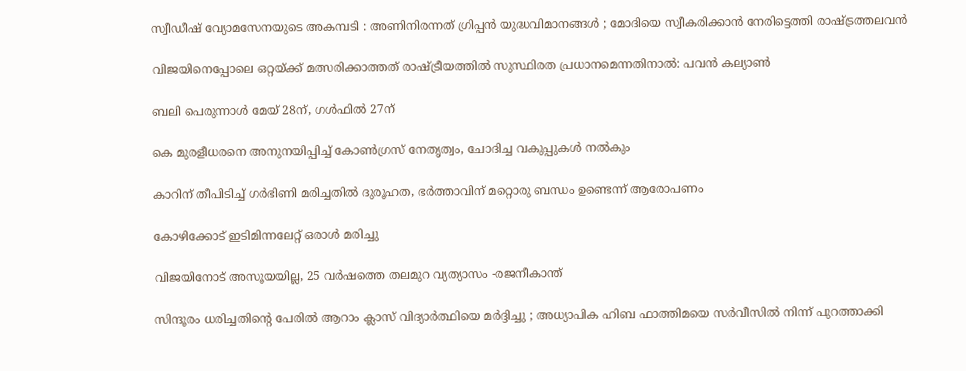സ്വീഡീഷ് വ്യോമസേനയുടെ അകമ്പടി : അണിനിരന്നത് ഗ്രിപ്പൻ യുദ്ധവിമാനങ്ങൾ ; മോദിയെ സ്വീകരിക്കാൻ നേരിട്ടെത്തി രാഷ്‌ട്രത്തലവൻ

വിജയിനെപ്പോലെ ഒറ്റയ്‌ക്ക് മത്സരിക്കാത്തത് രാഷ്‌ട്രീയത്തില്‍ സുസ്ഥിരത പ്രധാനമെന്നതിനാല്‍: പവന്‍ കല്യാണ്‍

ബലി പെരുന്നാള്‍ മേയ് 28ന്, ഗള്‍ഫില്‍ 27ന്

കെ മുരളീധരനെ അനുനയിപ്പിച്ച് കോണ്‍ഗ്രസ് നേതൃത്വം, ചോദിച്ച വകുപ്പുകള്‍ നല്‍കും

കാറിന് തീപിടിച്ച് ഗര്‍ഭിണി മരിച്ചതില്‍ ദുരൂഹത, ഭര്‍ത്താവിന് മറ്റൊരു ബന്ധം ഉണ്ടെന്ന് ആരോപണം

കോഴിക്കോട് ഇടിമിന്നലേറ്റ് ഒരാള്‍ മരിച്ചു

വിജയിനോട് അസൂയയില്ല, 25 വര്‍ഷത്തെ തലമുറ വ്യത്യാസം -രജനീകാന്ത്

സിന്ദൂരം ധരിച്ചതിന്റെ പേരിൽ ആറാം ക്ലാസ് വിദ്യാർത്ഥിയെ മർദ്ദിച്ചു ; അധ്യാപിക ഹിബ ഫാത്തിമയെ സർവീസിൽ നിന്ന് പുറത്താക്കി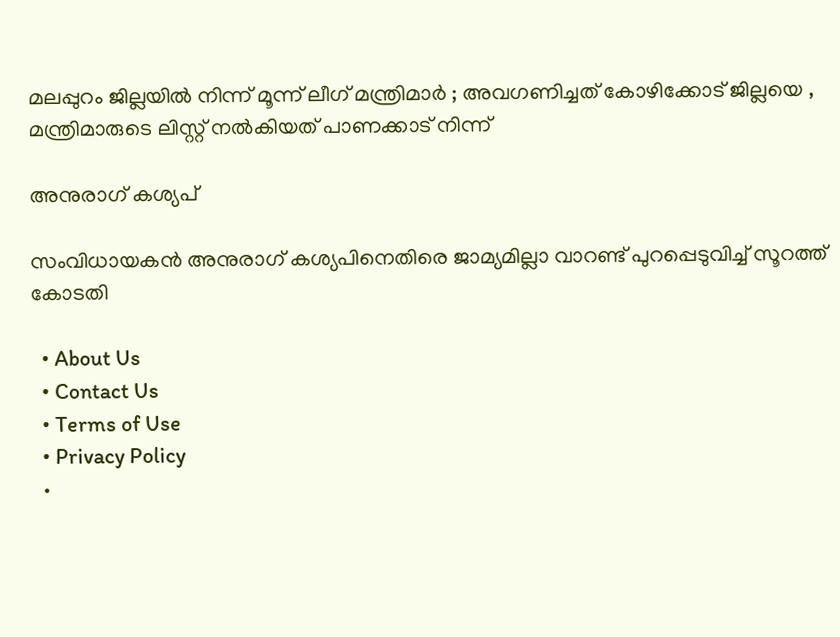മലപ്പുറം ജില്ലയിൽ നിന്ന് മൂന്ന് ലീഗ് മന്ത്രിമാർ ; അവഗണിച്ചത് കോഴിക്കോട് ജില്ലയെ , മന്ത്രിമാരുടെ ലിസ്റ്റ് നൽകിയത് പാണക്കാട് നിന്ന്

അനുരാഗ് കശ്യപ്

സംവിധായകന്‍ അനുരാഗ് കശ്യപിനെതിരെ ജാമ്യമില്ലാ വാറണ്ട് പുറപ്പെടുവിച്ച് സൂറത്ത് കോടതി

  • About Us
  • Contact Us
  • Terms of Use
  • Privacy Policy
  •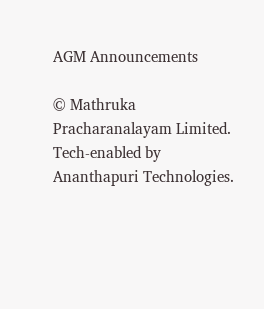AGM Announcements

© Mathruka Pracharanalayam Limited.
Tech-enabled by Ananthapuri Technologies.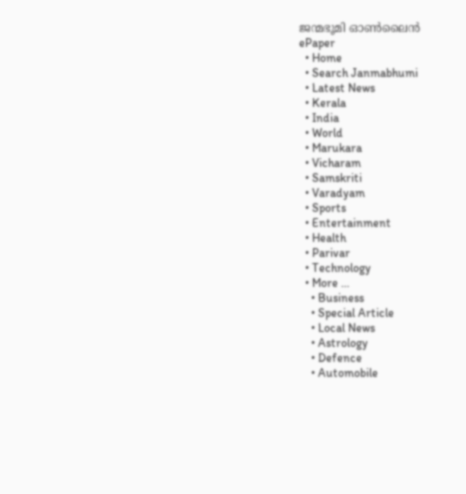ജന്മഭൂമി ഓണ്‍ലൈന്‍
ePaper
  • Home
  • Search Janmabhumi
  • Latest News
  • Kerala
  • India
  • World
  • Marukara
  • Vicharam
  • Samskriti
  • Varadyam
  • Sports
  • Entertainment
  • Health
  • Parivar
  • Technology
  • More …
    • Business
    • Special Article
    • Local News
    • Astrology
    • Defence
    • Automobile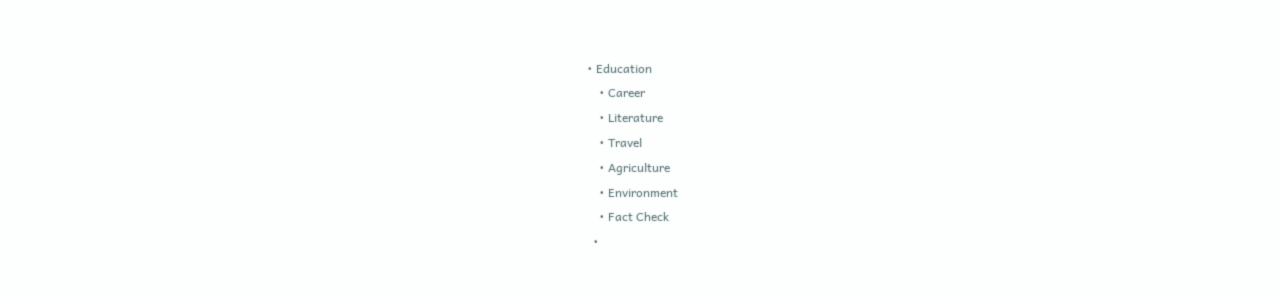• Education
    • Career
    • Literature
    • Travel
    • Agriculture
    • Environment
    • Fact Check
  •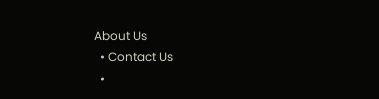About Us
  • Contact Us
  •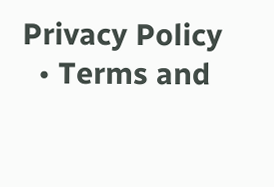Privacy Policy
  • Terms and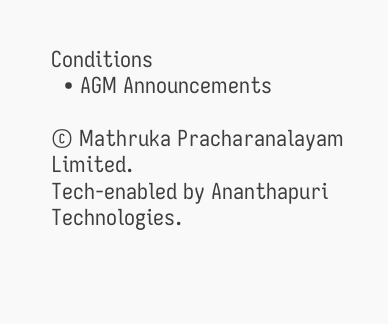Conditions
  • AGM Announcements

© Mathruka Pracharanalayam Limited.
Tech-enabled by Ananthapuri Technologies.